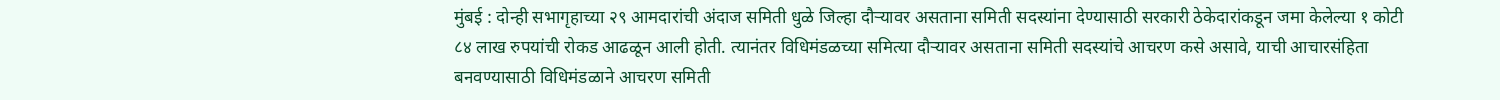मुंबई : दोन्ही सभागृहाच्या २९ आमदारांची अंदाज समिती धुळे जिल्हा दौऱ्यावर असताना समिती सदस्यांना देण्यासाठी सरकारी ठेकेदारांकडून जमा केलेल्या १ कोटी ८४ लाख रुपयांची रोकड आढळून आली होती. त्यानंतर विधिमंडळच्या समित्या दौऱ्यावर असताना समिती सदस्यांचे आचरण कसे असावे, याची आचारसंहिता बनवण्यासाठी विधिमंडळाने आचरण समिती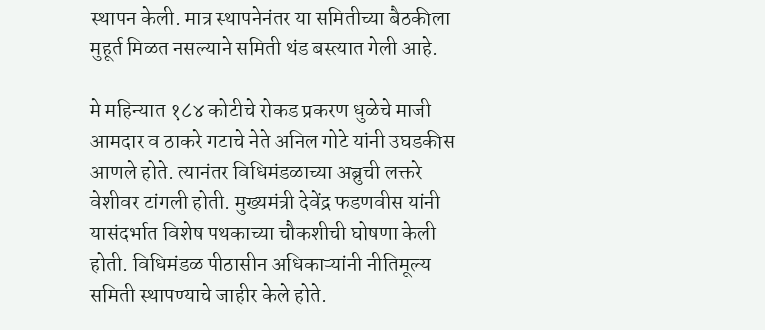स्थापन केली. मात्र स्थापनेनंतर या समितीच्या बैठकीला मुहूर्त मिळत नसल्याने समिती थंड बस्त्यात गेली आहे.

मे महिन्यात १८४ कोटीचे रोकड प्रकरण धुळेचे माजी आमदार व ठाकरे गटाचे नेते अनिल गोटे यांनी उघडकीस आणले होते. त्यानंतर विधिमंडळाच्या अब्रुची लक्तरे वेशीवर टांगली होती. मुख्यमंत्री देवेंद्र फडणवीस यांनी यासंदर्भात विशेष पथकाच्या चौकशीची घोषणा केली होती. विधिमंडळ पीठासीन अधिकाऱ्यांनी नीतिमूल्य समिती स्थापण्याचे जाहीर केले होते.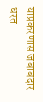याप्रकरणास जबाबदार धरत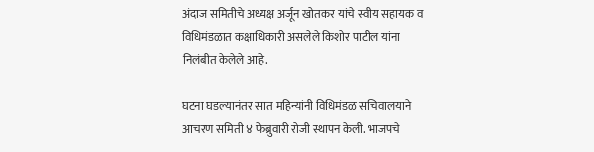अंदाज समितीचे अध्यक्ष अर्जून खोतकर यांचे स्वीय सहायक व विधिमंडळात कक्षाधिकारी असलेले किशोर पाटील यांना निलंबीत केलेले आहे.

घटना घडल्यानंतर सात महिन्यांनी विधिमंडळ सचिवालयाने आचरण समिती ४ फेब्रुवारी रोजी स्थापन केली. भाजपचे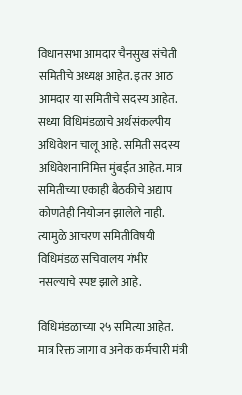विधानसभा आमदार चैनसुख संचेती समितीचे अध्यक्ष आहेत. इतर आठ आमदार या समितीचे सदस्य आहेत. सध्या विधिमंडळाचे अर्थसंकल्पीय अधिवेशन चालू आहे. समिती सदस्य अधिवेशनानिमित्त मुंबईत आहेत. मात्र समितीच्या एकाही बैठकीचे अद्याप कोणतेही नियोजन झालेले नाही. त्यामुळे आचरण समितीविषयी विधिमंडळ सचिवालय गंभीर नसल्याचे स्पष्ट झाले आहे.

विधिमंडळाच्या २५ समित्या आहेत. मात्र रिक्त जागा व अनेक कर्मचारी मंत्री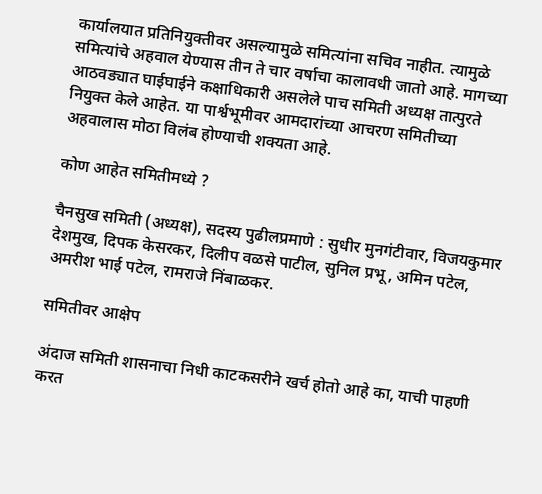कार्यालयात प्रतिनियुक्तीवर असल्यामुळे समित्यांना सचिव नाहीत. त्यामुळे समित्यांचे अहवाल येण्यास तीन ते चार वर्षाचा कालावधी जातो आहे. मागच्या आठवड्यात घाईघाईने कक्षाधिकारी असलेले पाच समिती अध्यक्ष तात्पुरते नियुक्त केले आहेत. या पार्श्वभूमीवर आमदारांच्या आचरण समितीच्या अहवालास मोठा विलंब होण्याची शक्यता आहे.

कोण आहेत समितीमध्ये ?

चैनसुख समिती (अध्यक्ष), सदस्य पुढीलप्रमाणे : सुधीर मुनगंटीवार, विजयकुमार देशमुख, दिपक केसरकर, दिलीप वळसे पाटील, सुनिल प्रभू, अमिन पटेल, अमरीश भाई पटेल, रामराजे निंबाळकर.

समितीवर आक्षेप

अंदाज समिती शासनाचा निधी काटकसरीने खर्च होतो आहे का, याची पाहणी करत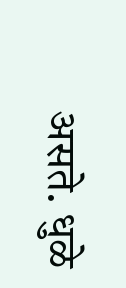असते. धुळे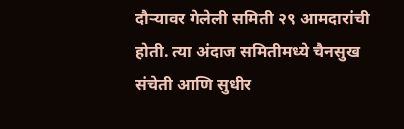दौऱ्यावर गेलेली समिती २९ आमदारांची होती. त्या अंदाज समितीमध्ये चैनसुख संचेती आणि सुधीर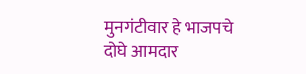मुनगंटीवार हे भाजपचे दोघे आमदार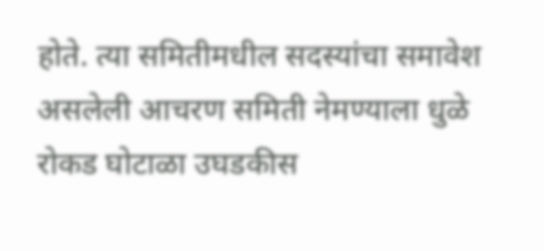होते. त्या समितीमधील सदस्यांचा समावेश असलेली आचरण समिती नेमण्याला धुळे रोकड घोटाळा उघडकीस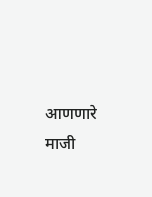आणणारे माजी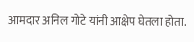आमदार अनिल गोटे यांनी आक्षेप घेतला होता.